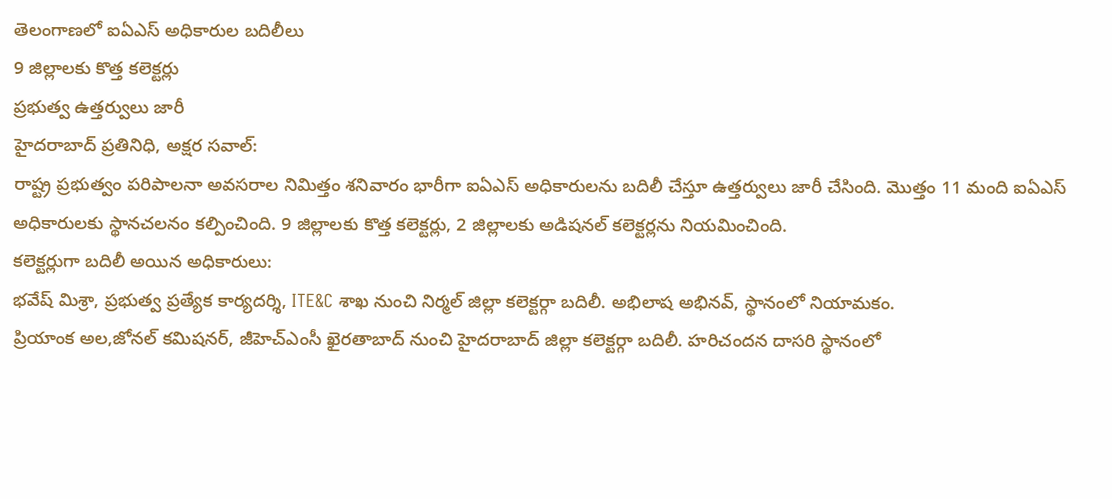తెలంగాణలో ఐఏఎస్ అధికారుల బదిలీలు
9 జిల్లాలకు కొత్త కలెక్టర్లు
ప్రభుత్వ ఉత్తర్వులు జారీ
హైదరాబాద్ ప్రతినిధి, అక్షర సవాల్:
రాష్ట్ర ప్రభుత్వం పరిపాలనా అవసరాల నిమిత్తం శనివారం భారీగా ఐఏఎస్ అధికారులను బదిలీ చేస్తూ ఉత్తర్వులు జారీ చేసింది. మొత్తం 11 మంది ఐఏఎస్ అధికారులకు స్థానచలనం కల్పించింది. 9 జిల్లాలకు కొత్త కలెక్టర్లు, 2 జిల్లాలకు అడిషనల్ కలెక్టర్లను నియమించింది.
కలెక్టర్లుగా బదిలీ అయిన అధికారులు:
భవేష్ మిశ్రా, ప్రభుత్వ ప్రత్యేక కార్యదర్శి, ITE&C శాఖ నుంచి నిర్మల్ జిల్లా కలెక్టర్గా బదిలీ. అభిలాష అభినవ్, స్థానంలో నియామకం.
ప్రియాంక అల,జోనల్ కమిషనర్, జీహెచ్ఎంసీ ఖైరతాబాద్ నుంచి హైదరాబాద్ జిల్లా కలెక్టర్గా బదిలీ. హరిచందన దాసరి స్థానంలో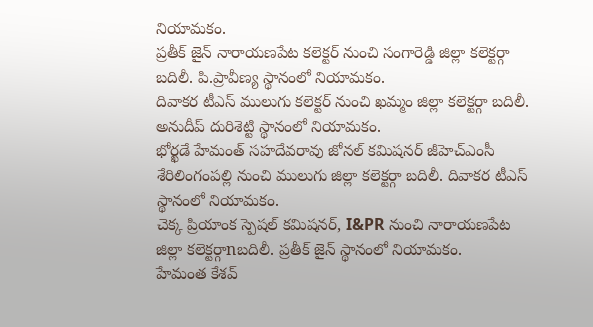నియామకం.
ప్రతీక్ జైన్ నారాయణపేట కలెక్టర్ నుంచి సంగారెడ్డి జిల్లా కలెక్టర్గా బదిలీ. పి.ప్రావీణ్య స్థానంలో నియామకం.
దివాకర టీఎస్ ములుగు కలెక్టర్ నుంచి ఖమ్మం జిల్లా కలెక్టర్గా బదిలీ. అనుదీప్ దురిశెట్టి స్థానంలో నియామకం.
భోర్ఖడే హేమంత్ సహదేవరావు జోనల్ కమిషనర్ జీహెచ్ఎంసీ శేరిలింగంపల్లి నుంచి ములుగు జిల్లా కలెక్టర్గా బదిలీ. దివాకర టీఎస్ స్థానంలో నియామకం.
చెక్క ప్రియాంక స్పెషల్ కమిషనర్, I&PR నుంచి నారాయణపేట జిల్లా కలెక్టర్గాnబదిలీ. ప్రతీక్ జైన్ స్థానంలో నియామకం.
హేమంత కేశవ్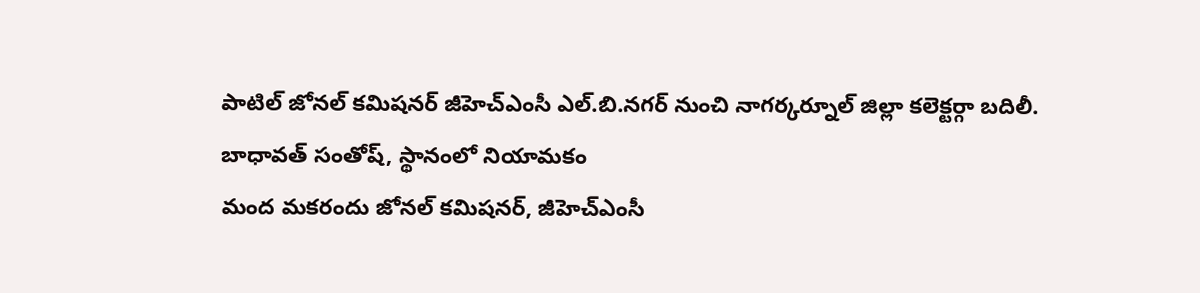పాటిల్ జోనల్ కమిషనర్ జీహెచ్ఎంసీ ఎల్.బి.నగర్ నుంచి నాగర్కర్నూల్ జిల్లా కలెక్టర్గా బదిలీ. బాధావత్ సంతోష్, స్థానంలో నియామకం
మంద మకరందు జోనల్ కమిషనర్, జీహెచ్ఎంసీ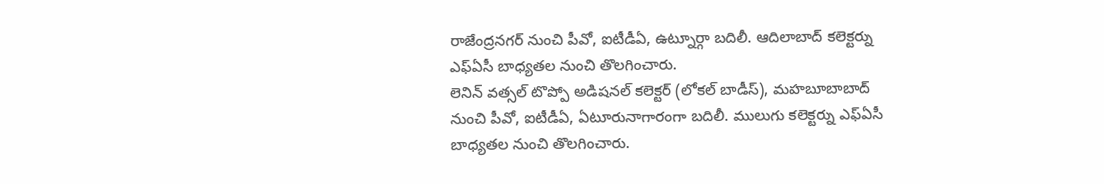రాజేంద్రనగర్ నుంచి పీవో, ఐటీడీఏ, ఉట్నూర్గా బదిలీ. ఆదిలాబాద్ కలెక్టర్ను ఎఫ్ఏసీ బాధ్యతల నుంచి తొలగించారు.
లెనిన్ వత్సల్ టొప్పో అడిషనల్ కలెక్టర్ (లోకల్ బాడీస్), మహబూబాబాద్ నుంచి పీవో, ఐటీడీఏ, ఏటూరునాగారంగా బదిలీ. ములుగు కలెక్టర్ను ఎఫ్ఏసీ బాధ్యతల నుంచి తొలగించారు.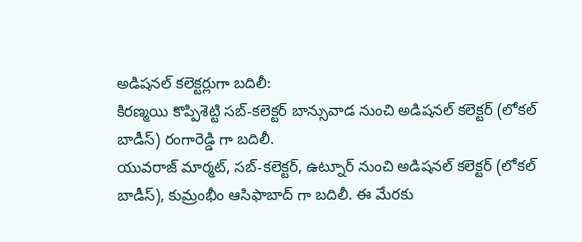అడిషనల్ కలెక్టర్లుగా బదిలీ:
కిరణ్మయి కొప్పిశెట్టి సబ్-కలెక్టర్ బాన్సువాడ నుంచి అడిషనల్ కలెక్టర్ (లోకల్ బాడీస్) రంగారెడ్డి గా బదిలీ.
యువరాజ్ మార్మట్, సబ్-కలెక్టర్, ఉట్నూర్ నుంచి అడిషనల్ కలెక్టర్ (లోకల్ బాడీస్), కుమ్రంభీం ఆసిఫాబాద్ గా బదిలీ. ఈ మేరకు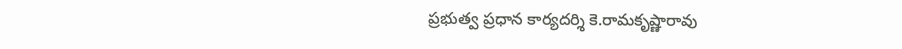ప్రభుత్వ ప్రధాన కార్యదర్శి కె.రామకృష్ణారావు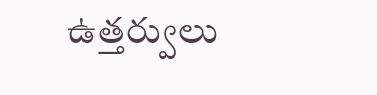ఉత్తర్వులు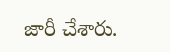జారీ చేశారు.